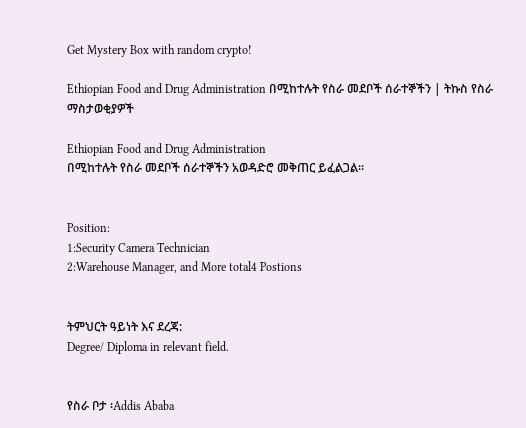Get Mystery Box with random crypto!

Ethiopian Food and Drug Administration በሚከተሉት የስራ መደቦች ሰራተኞችን | ትኩስ የስራ ማስታወቂያዎች

Ethiopian Food and Drug Administration
በሚከተሉት የስራ መደቦች ሰራተኞችን አወዳድሮ መቅጠር ይፈልጋል።


Position:
1:Security Camera Technician
2:Warehouse Manager, and More total4 Postions


ትምህርት ዓይነት እና ደረጃ:
Degree/ Diploma in relevant field.


የስራ ቦታ ፡Addis Ababa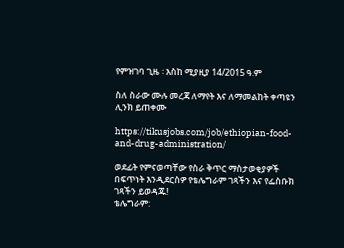የምዝገባ ጊዜ ፡ እስከ ሚያዚያ 14/2015 ዓ.ም

ስለ ስራው ሙሉ መረጃ ለማየት እና ለማመልከት ቀጣዩን ሊንክ ይጠቀሙ

https://tikusjobs.com/job/ethiopian-food-and-drug-administration/

ወደፊት የምናወጣቸው የስራ ቅጥር ማስታወቂያዎች በፍጥነት እንዲደርስዎ የቴሌግራም ገጻችን እና የፌስቡክ ገጻችን ይወዳጁ!
ቴሌግራም: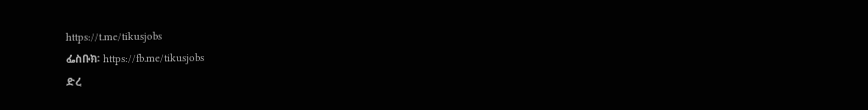https://t.me/tikusjobs
ፌስቡክ፡ https://fb.me/tikusjobs
ድረ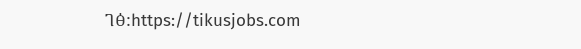ገፅ:https://tikusjobs.com